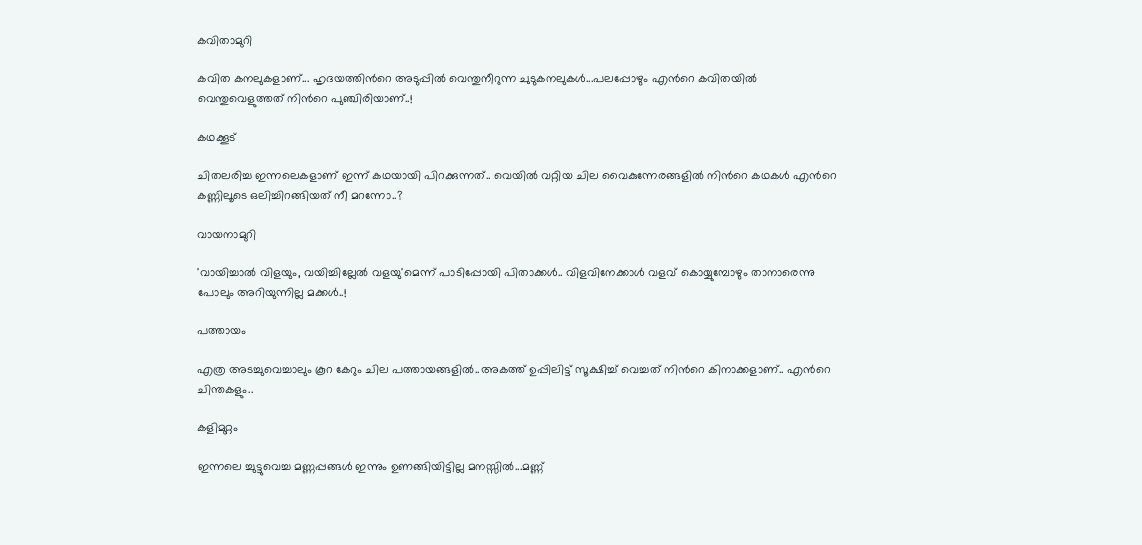കവിതാമുറി

കവിത കനലുകളാണ്‌... ഹൃദയത്തിന്‍റെ അടുപ്പില്‍ വെന്തുനീറുന്ന ചുടുകനലുകള്‍...പലപ്പോഴും എന്‍റെ കവിതയില്‍ വെന്തുവെളുത്തത് നിന്‍റെ പുഞ്ചിരിയാണ്..!

കഥക്കൂട്

ചിതലരിച്ച ഇന്നലെകളാണ്‌ ഇന്ന് കഥയായി പിറക്കുന്നത്.. വെയില്‍ വറ്റിയ ചില വൈകുന്നേരങ്ങളില്‍ നിന്‍റെ കഥകള്‍ എന്‍റെ കണ്ണിലൂടെ ഒലിച്ചിറങ്ങിയത് നീ മറന്നോ..?

വായനാമുറി

'വായിച്ചാല്‍ വിളയും, വയിച്ചില്ലേല്‍ വളയു'മെന്ന് പാടിപ്പോയി പിതാക്കള്‍.. വിളവിനേക്കാള്‍ വളവ് കൊയ്യുമ്പോഴും താനാരെന്നു പോലും അറിയുന്നില്ല മക്കള്‍..!

പത്തായം

എത്ര അടച്ചുവെച്ചാലും കൂറ കേറും ചില പത്തായങ്ങളില്‍..അകത്ത് ഉപ്പിലിട്ട് സൂക്ഷിച്ച് വെച്ചത് നിന്‍റെ കിനാക്കളാണ്‌.. എന്‍റെ ചിന്തകളും..

കളിമുറ്റം

ഇന്നലെ ച്ചുട്ടുവെച്ച മണ്ണപ്പങ്ങള്‍ ഇന്നും ഉണങ്ങിയിട്ടില്ല മനസ്സില്‍...മണ്ണ്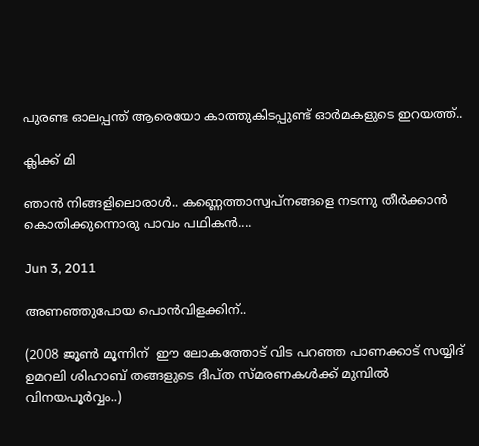പുരണ്ട ഓലപ്പന്ത്‌ ആരെയോ കാത്തുകിടപ്പുണ്ട് ഓര്‍മകളുടെ ഇറയത്ത്‌..

ക്ലിക്ക് മി

ഞാന്‍ നിങ്ങളിലൊരാള്‍.. കണ്ണെത്താസ്വപ്നങ്ങളെ നടന്നു തീര്‍ക്കാന്‍ കൊതിക്കുന്നൊരു പാവം പഥികന്‍....

Jun 3, 2011

അണഞ്ഞുപോയ പൊന്‍വിളക്കിന്..

(2008 ജൂണ്‍ മൂന്നിന്  ഈ ലോകത്തോട് വിട പറഞ്ഞ പാണക്കാട് സയ്യിദ്‌ ഉമറലി ശിഹാബ്‌ തങ്ങളുടെ ദീപ്ത സ്മരണകള്‍ക്ക് മുമ്പില്‍ വിനയപൂര്‍വ്വം..)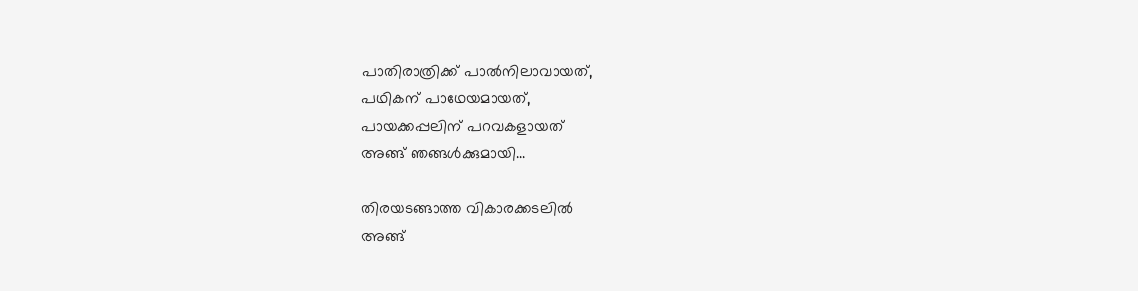പാതിരാത്രിക്ക് പാല്‍നിലാവായത്,
പഥികന് പാഥേയമായത്,
പായക്കപ്പലിന് പറവകളായത്
അങ്ങ് ഞങ്ങള്‍ക്കുമായി...

തിരയടങ്ങാത്ത വികാരക്കടലില്‍
അങ്ങ്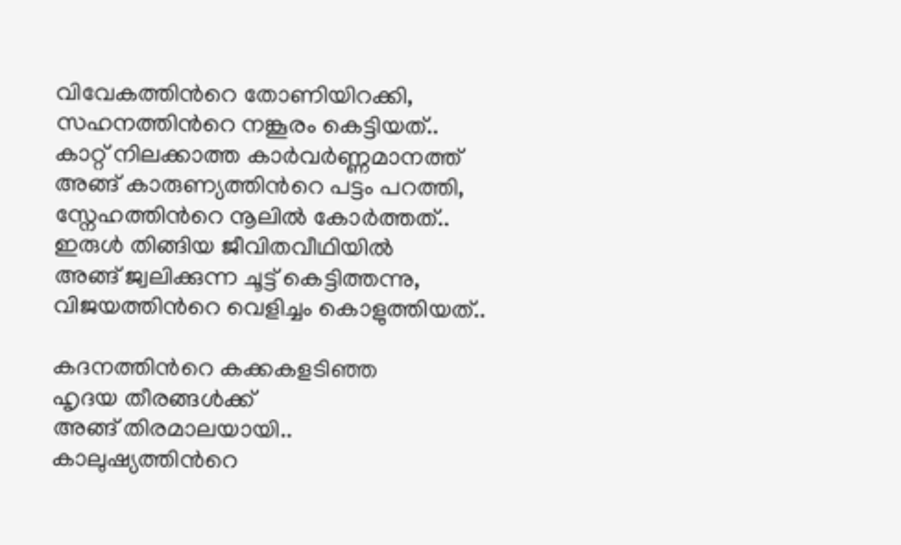വിവേകത്തിന്‍റെ തോണിയിറക്കി,
സഹനത്തിന്‍റെ നങ്കൂരം കെട്ടിയത്..
കാറ്റ് നിലക്കാത്ത കാര്‍വര്‍ണ്ണമാനത്ത്
അങ്ങ് കാരുണ്യത്തിന്‍റെ പട്ടം പറത്തി,
സ്നേഹത്തിന്‍റെ നൂലില്‍ കോര്‍ത്തത്..
ഇരുള്‍ തിങ്ങിയ ജീവിതവീഥിയില്‍
അങ്ങ് ജ്വലിക്കുന്ന ചൂട്ട് കെട്ടിത്തന്നു,
വിജയത്തിന്‍റെ വെളിച്ചം കൊളുത്തിയത്..

കദനത്തിന്‍റെ കക്കകളടിഞ്ഞ
ഹൃദയ തീരങ്ങള്‍ക്ക്
അങ്ങ് തിരമാലയായി..
കാലുഷ്യത്തിന്‍റെ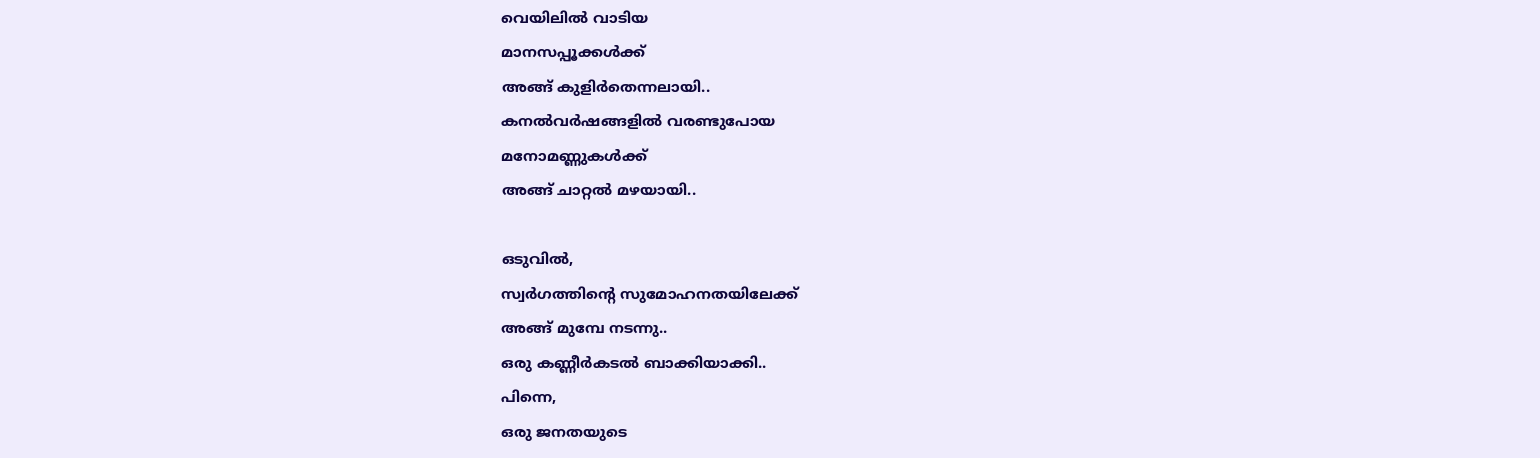വെയിലില്‍ വാടിയ
മാനസപ്പൂക്കള്‍ക്ക്
അങ്ങ് കുളിര്‍തെന്നലായി..
കനല്‍വര്‍ഷങ്ങളില്‍ വരണ്ടുപോയ
മനോമണ്ണുകള്‍ക്ക്
അങ്ങ് ചാറ്റല്‍ മഴയായി..

ഒടുവില്‍,
സ്വര്‍ഗത്തിന്‍റെ സുമോഹനതയിലേക്ക്
അങ്ങ് മുമ്പേ നടന്നു..
ഒരു കണ്ണീര്‍കടല്‍ ബാക്കിയാക്കി..
പിന്നെ,
ഒരു ജനതയുടെ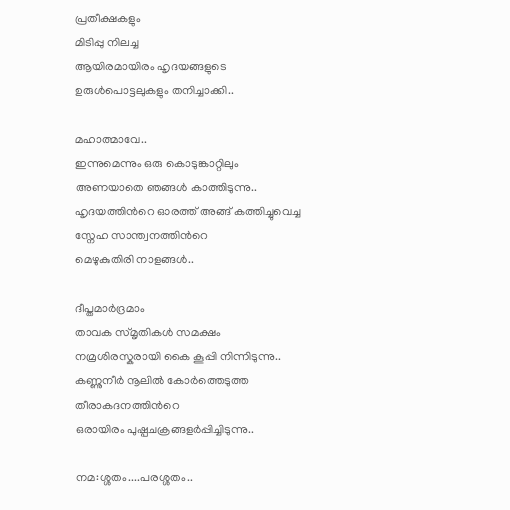പ്രതീക്ഷകളും
മിടിപ്പു നിലച്ച
ആയിരമായിരം ഹൃദയങ്ങളുടെ
ഉരുള്‍പൊട്ടലുകളും തനിച്ചാക്കി..

മഹാത്മാവേ..
ഇന്നുമെന്നും ഒരു കൊടുങ്കാറ്റിലും
അണയാതെ ഞങ്ങള്‍ കാത്തിടുന്നു..
ഹൃദയത്തിന്‍റെ ഓരത്ത് അങ്ങ് കത്തിച്ചുവെച്ച
സ്നേഹ സാന്ത്വനത്തിന്‍റെ
മെഴുകുതിരി നാളങ്ങള്‍..

ദീപ്തമാര്‍ദ്രമാം
താവക സ്മൃതികള്‍ സമക്ഷം
നമ്രശിരസ്കരായി കൈ കൂപ്പി നിന്നിടുന്നു..
കണ്ണുനീര്‍ നൂലില്‍ കോര്‍ത്തെടുത്ത
തീരാകദനത്തിന്‍റെ
ഒരായിരം പുഷ്പചക്രങ്ങളര്‍പ്പിച്ചിടുന്നു..

നമ:ശ്ശതം....പരശ്ശതം..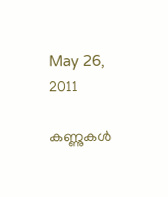May 26, 2011

കണ്ണുകള്‍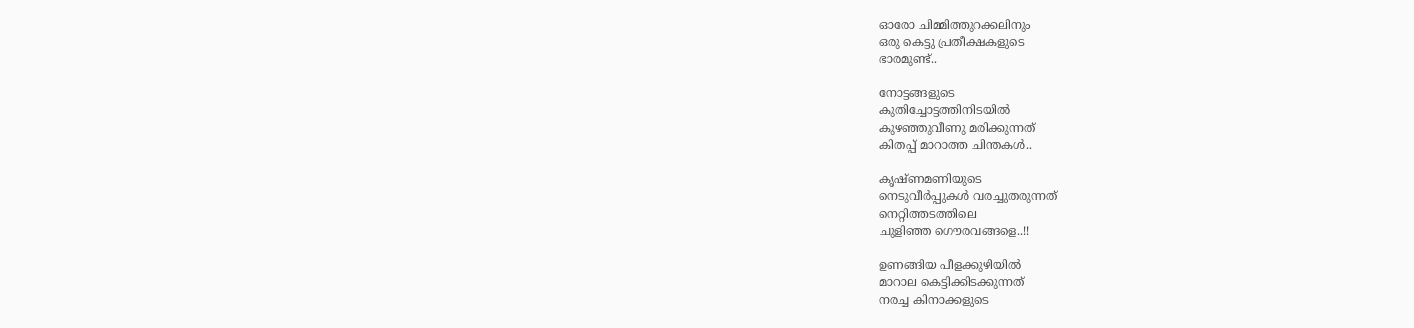ഓരോ ചിമ്മിത്തുറക്കലിനും
ഒരു കെട്ടു പ്രതീക്ഷകളുടെ
ഭാരമുണ്ട്..

നോട്ടങ്ങളുടെ
കുതിച്ചോട്ടത്തിനിടയില്‍
കുഴഞ്ഞുവീണു മരിക്കുന്നത്
കിതപ്പ് മാറാത്ത ചിന്തകള്‍..

കൃഷ്ണമണിയുടെ
നെടുവീര്‍പ്പുകള്‍ വരച്ചുതരുന്നത്
നെറ്റിത്തടത്തിലെ
ചുളിഞ്ഞ ഗൌരവങ്ങളെ..!!

ഉണങ്ങിയ പീളക്കുഴിയില്‍
മാറാല കെട്ടിക്കിടക്കുന്നത്‌
നരച്ച കിനാക്കളുടെ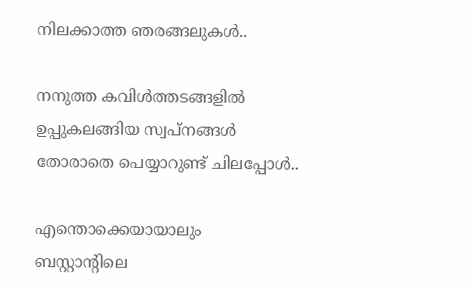നിലക്കാത്ത ഞരങ്ങലുകള്‍..

നനുത്ത കവിള്‍ത്തടങ്ങളില്‍
ഉപ്പുകലങ്ങിയ സ്വപ്‌നങ്ങള്‍
തോരാതെ പെയ്യാറുണ്ട് ചിലപ്പോള്‍..

എന്തൊക്കെയായാലും
ബസ്റ്റാന്റിലെ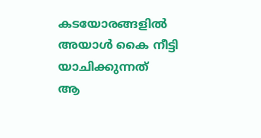കടയോരങ്ങളില്‍
അയാള്‍ കൈ നീട്ടി യാചിക്കുന്നത്
ആ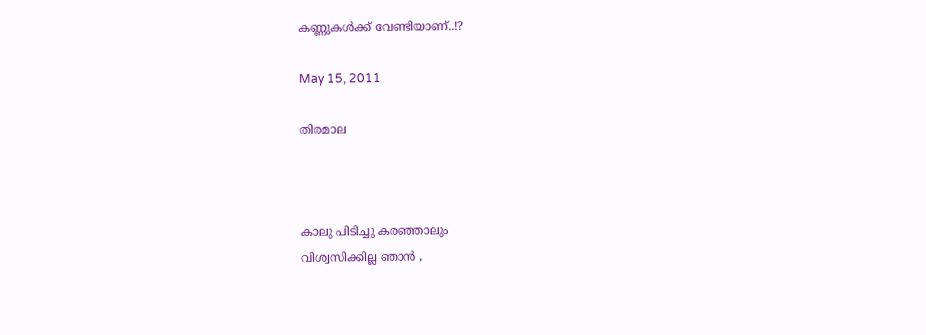കണ്ണുകള്‍ക്ക്‌ വേണ്ടിയാണ്..!?

May 15, 2011

തിരമാല



കാലു പിടിച്ചു കരഞ്ഞാലും
വിശ്വസിക്കില്ല ഞാന്‍ ,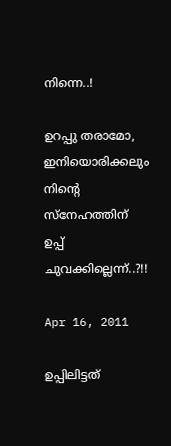നിന്നെ..!

ഉറപ്പു തരാമോ,
ഇനിയൊരിക്കലും
നിന്‍റെ സ്നേഹത്തിന്
ഉപ്പ് ചുവക്കില്ലെന്ന്..?!!

Apr 16, 2011

ഉപ്പിലിട്ടത്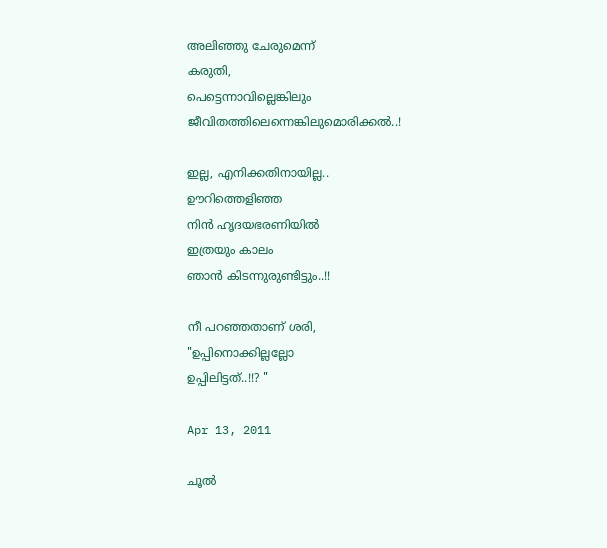അലിഞ്ഞു ചേരുമെന്ന്
കരുതി,
പെട്ടെന്നാവില്ലെങ്കിലും
ജീവിതത്തിലെന്നെങ്കിലുമൊരിക്കല്‍..!

ഇല്ല, എനിക്കതിനായില്ല..
ഊറിത്തെളിഞ്ഞ
നിന്‍ ഹൃദയഭരണിയില്‍
ഇത്രയും കാലം
ഞാന്‍ കിടന്നുരുണ്ടിട്ടും..!!

നീ പറഞ്ഞതാണ് ശരി,
"ഉപ്പിനൊക്കില്ലല്ലോ
ഉപ്പിലിട്ടത്..!!? "

Apr 13, 2011

ചൂല്‍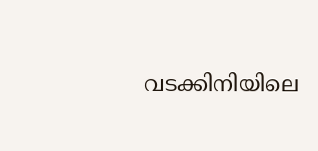വടക്കിനിയിലെ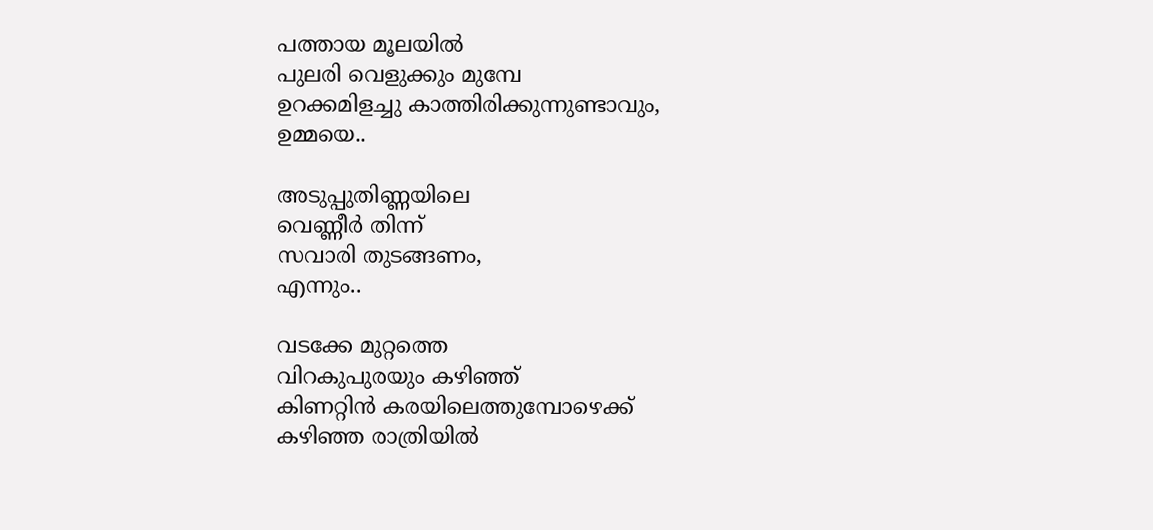പത്തായ മൂലയില്‍
പുലരി വെളുക്കും മുമ്പേ
ഉറക്കമിളച്ചു കാത്തിരിക്കുന്നുണ്ടാവും,
ഉമ്മയെ..

അടുപ്പുതിണ്ണയിലെ
വെണ്ണീര്‍ തിന്ന്
സവാരി തുടങ്ങണം,
എന്നും..

വടക്കേ മുറ്റത്തെ
വിറകുപുരയും കഴിഞ്ഞ്
കിണറ്റിന്‍ കരയിലെത്തുമ്പോഴെക്ക്
കഴിഞ്ഞ രാത്രിയില്‍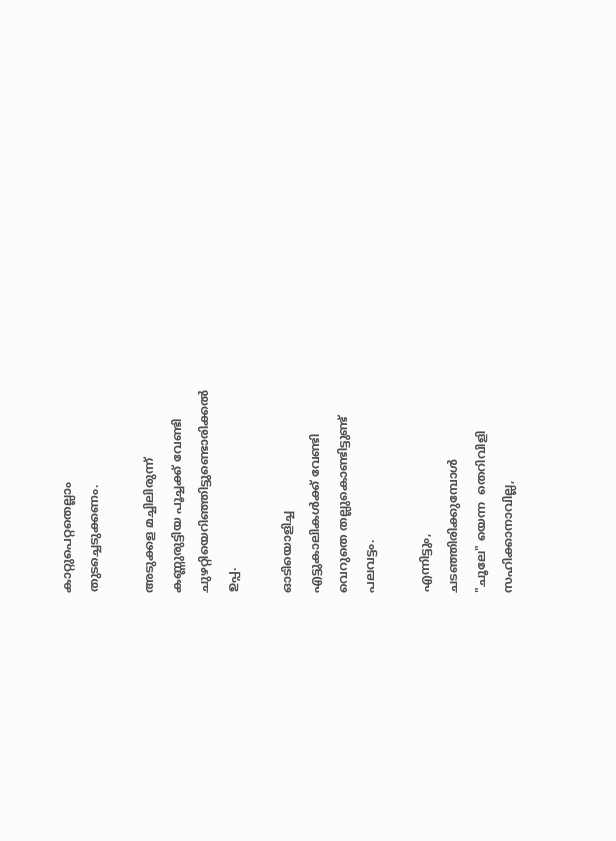കാറ്റുപെറ്റതെല്ലാം
തുടച്ചെടുക്കണം.

അടുക്കള മച്ചിലിരുന്ന്
കണ്ണുരുട്ടിയ പൂച്ചക്ക് വേണ്ടി
ചുഴറ്റിയെറിഞ്ഞിട്ടുണ്ടൊരിക്കല്‍
ഉപ്പ.

ഓടിയൊളിച്ച
എട്ടുകാലികള്‍ക്ക് വേണ്ടി
വെറുതെ തല്ലുകൊണ്ടിട്ടുണ്ട്
പലവട്ടം.

എന്നിട്ടും,
ചടഞ്ഞിരിക്കുമ്പോള്‍
"ചൂലേ" യെന്ന  തെറിവിളി
സഹിക്കാനാവില്ല,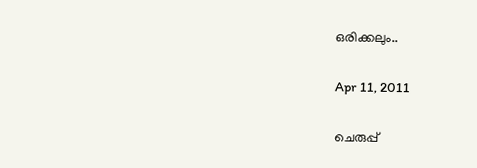ഒരിക്കലും..

Apr 11, 2011

ചെരുപ്പ്‌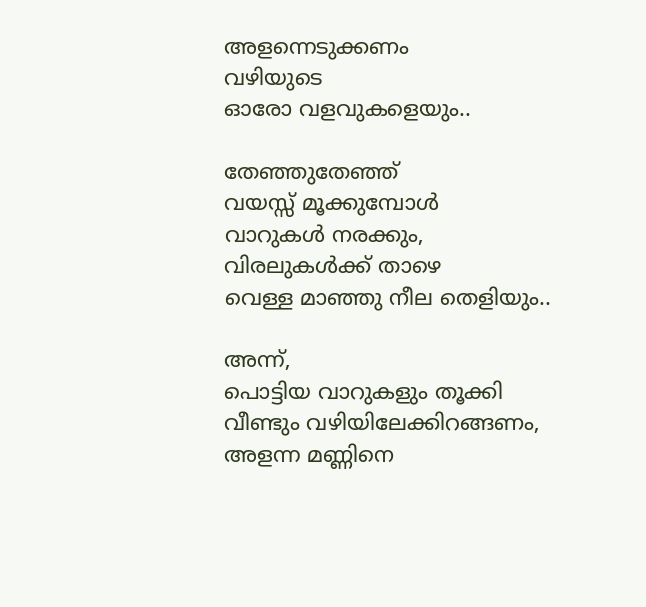അളന്നെടുക്കണം
വഴിയുടെ
ഓരോ വളവുകളെയും..

തേഞ്ഞുതേഞ്ഞ്
വയസ്സ് മൂക്കുമ്പോള്‍
വാറുകള്‍ നരക്കും,
വിരലുകള്‍ക്ക് താഴെ
വെള്ള മാഞ്ഞു നീല തെളിയും..

അന്ന്,
പൊട്ടിയ വാറുകളും തൂക്കി
വീണ്ടും വഴിയിലേക്കിറങ്ങണം,
അളന്ന മണ്ണിനെ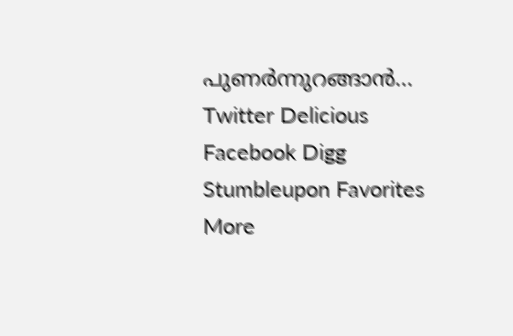പുണര്‍ന്നുറങ്ങാന്‍...
Twitter Delicious Facebook Digg Stumbleupon Favorites More